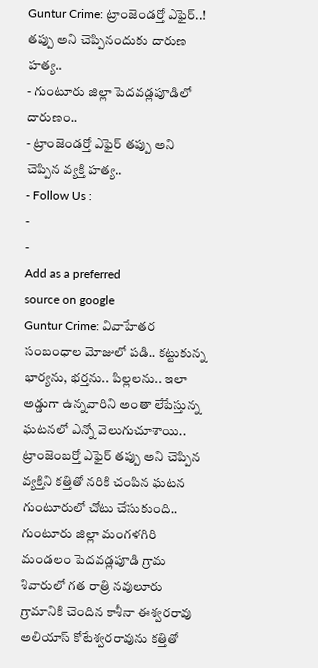Guntur Crime: ట్రాంజెండర్తో ఎఫైర్..! తప్పు అని చెప్పినందుకు దారుణ హత్య..
- గుంటూరు జిల్లా పెదవడ్లపూడిలో దారుణం..
- ట్రాంజెండర్తో ఎఫైర్ తప్పు అని చెప్పిన వ్యక్తి హత్య..
- Follow Us :
-
-
Add as a preferred
source on google
Guntur Crime: వివాహేతర సంబంధాల మోజులో పడి.. కట్టుకున్న భార్యను, భర్తను.. పిల్లలను.. ఇలా అడ్డుగా ఉన్నవారిని అంతా లేపేస్తున్న ఘటనలో ఎన్నో వెలుగుచూశాయి.. ట్రాంజెంబర్తో ఎఫైర్ తప్పు అని చెప్పిన వ్యక్తిని కత్తితో నరికి చంపిన ఘటన గుంటూరులో చోటు చేసుకుంది.. గుంటూరు జిల్లా మంగళగిరి మండలం పెదవడ్లపూడి గ్రామ శివారులో గత రాత్రి నవులూరు గ్రామానికి చెందిన కాశీనా ఈశ్వరరావు అలియాస్ కోటేశ్వరరావును కత్తితో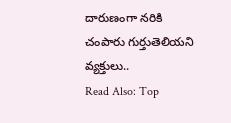దారుణంగా నరికి చంపారు గుర్తుతెలియని వ్యక్తులు..
Read Also: Top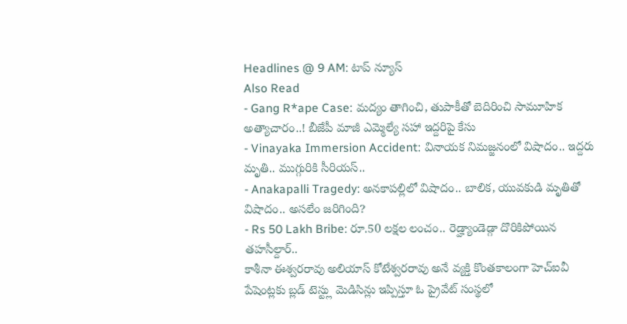Headlines @ 9 AM: టాప్ న్యూస్
Also Read
- Gang R*ape Case: మద్యం తాగించి, తుపాకీతో బెదిరించి సామూహిక అత్యాచారం..! బీజేపీ మాజీ ఎమ్మెల్యే సహా ఇద్దరిపై కేసు
- Vinayaka Immersion Accident: వినాయక నిమజ్జనంలో విషాదం.. ఇద్దరు మృతి.. ముగ్గురికి సీరియస్..
- Anakapalli Tragedy: అనకాపల్లిలో విషాదం.. బాలిక, యువకుడి మృతితో విషాదం.. అసలేం జరిగింది?
- Rs 50 Lakh Bribe: రూ.50 లక్షల లంచం.. రెడ్హ్యాండెడ్గా దొరికిపోయిన తహసీల్దార్..
కాశీనా ఈశ్వరరావు అలియాస్ కోటేశ్వరరావు అనే వ్యక్తి కొంతకాలంగా హెచ్ఐవీ పేషెంట్లకు బ్లడ్ టెస్ట్లు మెడిసిన్లు ఇప్పిస్తూ ఓ ప్రైవేట్ సంస్థలో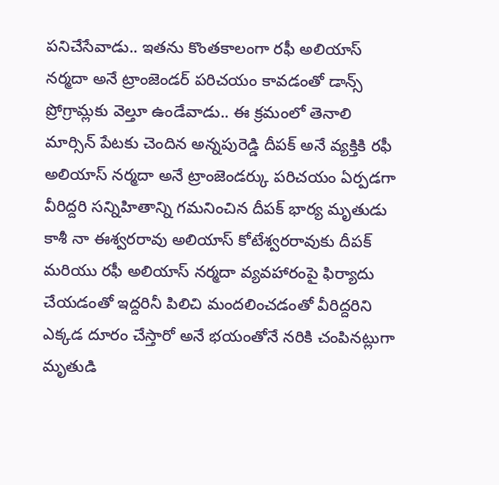పనిచేసేవాడు.. ఇతను కొంతకాలంగా రఫీ అలియాస్ నర్మదా అనే ట్రాంజెండర్ పరిచయం కావడంతో డాన్స్ ప్రోగ్రామ్లకు వెల్తూ ఉండేవాడు.. ఈ క్రమంలో తెనాలి మార్సిన్ పేటకు చెందిన అన్నపురెడ్డి దీపక్ అనే వ్యక్తికి రఫీ అలియాస్ నర్మదా అనే ట్రాంజెండర్కు పరిచయం ఏర్పడగా వీరిద్దరి సన్నిహితాన్ని గమనించిన దీపక్ భార్య మృతుడు కాశీ నా ఈశ్వరరావు అలియాస్ కోటేశ్వరరావుకు దీపక్ మరియు రఫీ అలియాస్ నర్మదా వ్యవహారంపై ఫిర్యాదు చేయడంతో ఇద్దరినీ పిలిచి మందలించడంతో వీరిద్దరిని ఎక్కడ దూరం చేస్తారో అనే భయంతోనే నరికి చంపినట్లుగా మృతుడి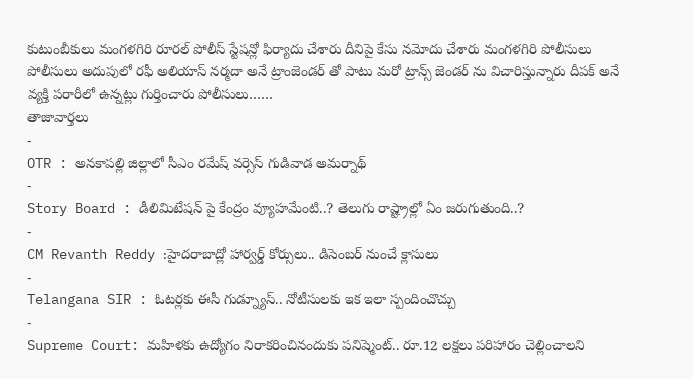కుటుంబీకులు మంగళగిరి రూరల్ పోలీస్ స్టేషన్లో ఫిర్యాదు చేశారు దీనిపై కేసు నమోదు చేశారు మంగళగిరి పోలీసులు పోలీసులు అదుపులో రఫీ అలియాస్ నర్మదా అనే ట్రాంజెండర్ తో పాటు మరో ట్రాన్స్ జెండర్ ను విచారిస్తున్నారు దీపక్ అనే వ్యక్తి పరారీలో ఉన్నట్లు గుర్తించారు పోలీసులు……
తాజావార్తలు
-
OTR : అనకాపల్లి జిల్లాలో సీఎం రమేష్ వర్సెస్ గుడివాడ అమర్నాథ్
-
Story Board : డీలిమిటేషన్ పై కేంద్రం వ్యూహమేంటి..? తెలుగు రాష్ట్రాల్లో ఏం జరుగుతుంది..?
-
CM Revanth Reddy :హైదరాబాద్లో హార్వర్డ్ కోర్సులు.. డిసెంబర్ నుంచే క్లాసులు
-
Telangana SIR : ఓటర్లకు ఈసీ గుడ్న్యూస్.. నోటీసులకు ఇక ఇలా స్పందించొచ్చు
-
Supreme Court: మహిళకు ఉద్యోగం నిరాకరించినందుకు పనిష్మెంట్.. రూ.12 లక్షలు పరిహారం చెల్లించాలని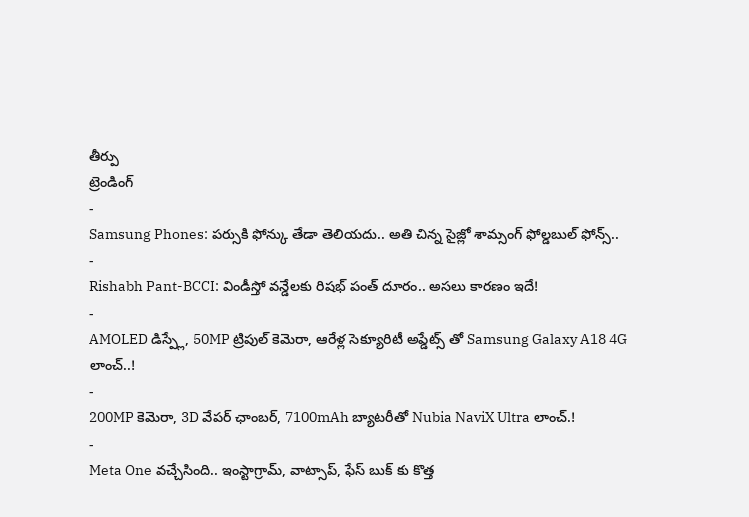తీర్పు
ట్రెండింగ్
-
Samsung Phones: పర్సుకి ఫోన్కు తేడా తెలియదు.. అతి చిన్న సైజ్లో శామ్సంగ్ ఫోల్డబుల్ ఫోన్స్..
-
Rishabh Pant-BCCI: విండీస్తో వన్డేలకు రిషభ్ పంత్ దూరం.. అసలు కారణం ఇదే!
-
AMOLED డిస్ప్లే, 50MP ట్రిపుల్ కెమెరా, ఆరేళ్ల సెక్యూరిటీ అప్డేట్స్ తో Samsung Galaxy A18 4G లాంచ్..!
-
200MP కెమెరా, 3D వేపర్ ఛాంబర్, 7100mAh బ్యాటరీతో Nubia NaviX Ultra లాంచ్.!
-
Meta One వచ్చేసింది.. ఇంస్టాగ్రామ్, వాట్సాప్, ఫేస్ బుక్ కు కొత్త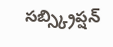సబ్స్క్రిప్షన్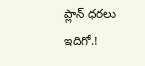ప్లాన్ ధరలు ఇదిగో.!